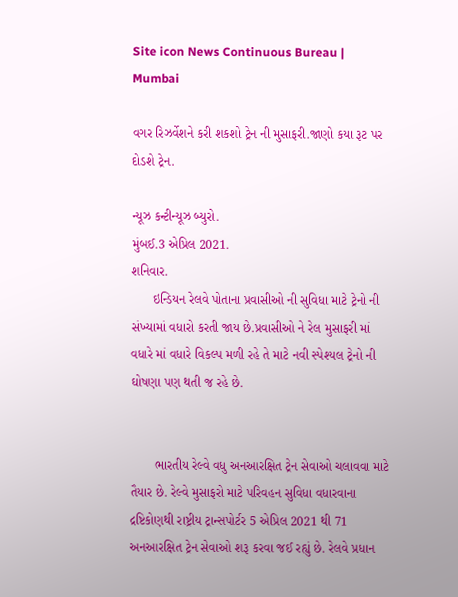Site icon News Continuous Bureau | Mumbai

વગર રિઝર્વેશને કરી શકશો ટ્રેન ની મુસાફરી.જાણો કયા રૂટ પર દોડશે ટ્રેન.

ન્યૂઝ કન્ટીન્યૂઝ બ્યુરો.
મુંબઈ.3 એપ્રિલ 2021.
શનિવાર.
      ઇન્ડિયન રેલવે પોતાના પ્રવાસીઓ ની સુવિધા માટે ટ્રેનો ની સંખ્યામાં વધારો કરતી જાય છે.પ્રવાસીઓ ને રેલ મુસાફરી માં વધારે માં વધારે વિકલ્પ મળી રહે તે માટે નવી સ્પેશ્યલ ટ્રેનો ની ઘોષણા પણ થતી જ રહે છે.


       ભારતીય રેલ્વે વધુ અનઆરક્ષિત ટ્રેન સેવાઓ ચલાવવા માટે તૈયાર છે. રેલ્વે મુસાફરો માટે પરિવહન સુવિધા વધારવાના દ્રષ્ટિકોણથી રાષ્ટ્રીય ટ્રાન્સપોર્ટર 5 એપ્રિલ 2021 થી 71 અનઆરક્ષિત ટ્રેન સેવાઓ શરૂ કરવા જઈ રહ્યું છે. રેલવે પ્રધાન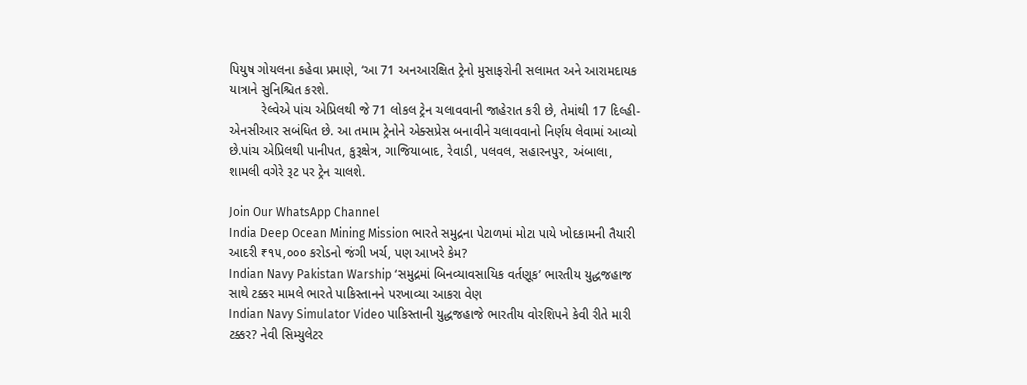પિયુષ ગોયલના કહેવા પ્રમાણે, ‘આ 71 અનઆરક્ષિત ટ્રેનો મુસાફરોની સલામત અને આરામદાયક યાત્રાને સુનિશ્ચિત કરશે.
         રેલ્વેએ પાંચ એપ્રિલથી જે 71 લોકલ ટ્રેન ચલાવવાની જાહેરાત કરી છે, તેમાંથી 17 દિલ્હી-એનસીઆર સબંધિત છે. આ તમામ ટ્રેનોને એક્સપ્રેસ બનાવીને ચલાવવાનો નિર્ણય લેવામાં આવ્યો છે.પાંચ એપ્રિલથી પાનીપત, કુરૂક્ષેત્ર, ગાજિયાબાદ, રેવાડી, પલવલ, સહારનપુર, અંબાલા, શામલી વગેરે રૂટ પર ટ્રેન ચાલશે.

Join Our WhatsApp Channel
India Deep Ocean Mining Mission ભારતે સમુદ્રના પેટાળમાં મોટા પાયે ખોદકામની તૈયારી આદરી ₹૧૫,૦૦૦ કરોડનો જંગી ખર્ચ, પણ આખરે કેમ?
Indian Navy Pakistan Warship ‘સમુદ્રમાં બિનવ્યાવસાયિક વર્તણૂક’ ભારતીય યુદ્ધજહાજ સાથે ટક્કર મામલે ભારતે પાકિસ્તાનને પરખાવ્યા આકરા વેણ
Indian Navy Simulator Video પાકિસ્તાની યુદ્ધજહાજે ભારતીય વોરશિપને કેવી રીતે મારી ટક્કર? નેવી સિમ્યુલેટર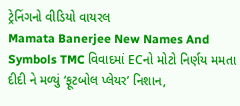ટ્રેનિંગનો વીડિયો વાયરલ
Mamata Banerjee New Names And Symbols TMC વિવાદમાં ECનો મોટો નિર્ણય મમતા દીદી ને મળ્યું ‘ફૂટબોલ પ્લેયર’ નિશાન,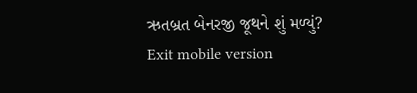ઋતબ્રત બેનરજી જૂથને શું મળ્યું?
Exit mobile version